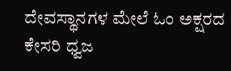ದೇವಸ್ಥಾನಗಳ ಮೇಲೆ ಓಂ ಅಕ್ಷರದ ಕೇಸರಿ ಧ್ವಜ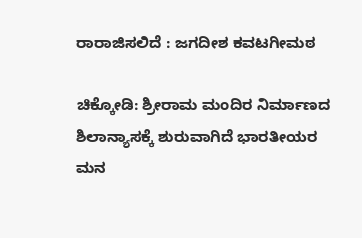ರಾರಾಜಿಸಲಿದೆ : ಜಗದೀಶ ಕವಟಗೀಮಠ

ಚಿಕ್ಕೋಡಿ: ಶ್ರೀರಾಮ ಮಂದಿರ ನಿರ್ಮಾಣದ ಶಿಲಾನ್ಯಾಸಕ್ಕೆ ಶುರುವಾಗಿದೆ ಭಾರತೀಯರ ಮನ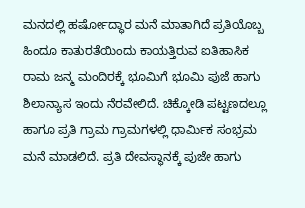ಮನದಲ್ಲಿ ಹರ್ಷೋದ್ಧಾರ ಮನೆ ಮಾತಾಗಿದೆ ಪ್ರತಿಯೊಬ್ಬ ಹಿಂದೂ ಕಾತುರತೆಯಿಂದು ಕಾಯತ್ತಿರುವ ಐತಿಹಾಸಿಕ ರಾಮ ಜನ್ಮ ಮಂದಿರಕ್ಕೆ ಭೂಮಿಗೆ ಭೂಮಿ ಪುಜೆ ಹಾಗು ಶಿಲಾನ್ಯಾಸ ಇಂದು ನೆರವೇಲಿದೆ. ಚಿಕ್ಕೋಡಿ ಪಟ್ಟಣದಲ್ಲೂ ಹಾಗೂ ಪ್ರತಿ ಗ್ರಾಮ ಗ್ರಾಮಗಳಲ್ಲಿ ಧಾರ್ಮಿಕ ಸಂಭ್ರಮ ಮನೆ ಮಾಡಲಿದೆ. ಪ್ರತಿ ದೇವಸ್ಥಾನಕ್ಕೆ ಪುಜೇ ಹಾಗು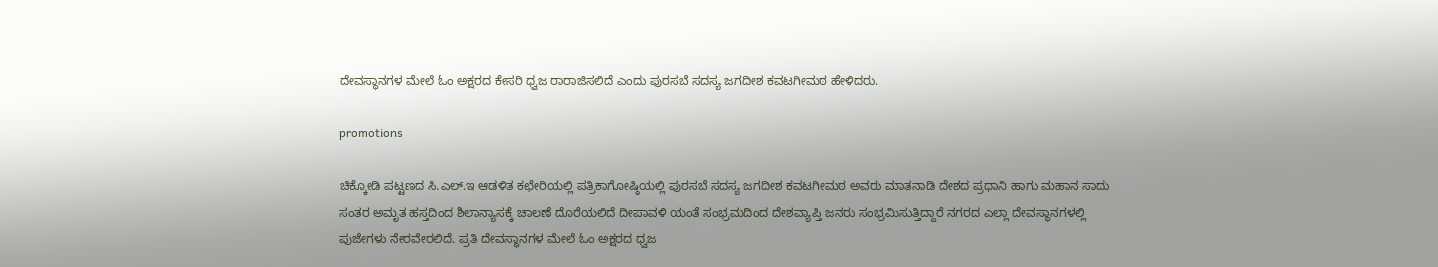ದೇವಸ್ಥಾನಗಳ ಮೇಲೆ ಓಂ ಅಕ್ಷರದ ಕೇಸರಿ ಧ್ವಜ ರಾರಾಜಿಸಲಿದೆ ಎಂದು ಪುರಸಬೆ ಸದಸ್ಯ ಜಗದೀಶ ಕವಟಗೀಮಠ ಹೇಳಿದರು.

promotions

ಚಿಕ್ಕೋಡಿ ಪಟ್ಟಣದ ಸಿ.ಎಲ್.ಇ ಆಡಳಿತ ಕಛೇರಿಯಲ್ಲಿ ಪತ್ರಿಕಾಗೋಷ್ಠಿಯಲ್ಲಿ ಪುರಸಬೆ ಸದಸ್ಯ ಜಗದೀಶ ಕವಟಗೀಮಠ ಅವರು ಮಾತನಾಡಿ ದೇಶದ ಪ್ರಧಾನಿ ಹಾಗು ಮಹಾನ ಸಾದು ಸಂತರ ಅಮೃತ ಹಸ್ತದಿಂದ ಶಿಲಾನ್ಯಾಸಕ್ಕೆ ಚಾಲಣೆ ದೊರೆಯಲಿದೆ ದೀಪಾವಳಿ ಯಂತೆ ಸಂಭ್ರಮದಿಂದ ದೇಶವ್ಯಾಪ್ತಿ ಜನರು ಸಂಭ್ರಮಿಸುತ್ತಿದ್ದಾರೆ ನಗರದ ಎಲ್ಲಾ ದೇವಸ್ಥಾನಗಳಲ್ಲಿ ಪುಜೇಗಳು ನೇರವೇರಲಿದೆ. ಪ್ರತಿ ದೇವಸ್ಥಾನಗಳ ಮೇಲೆ ಓಂ ಅಕ್ಷರದ ಧ್ವಜ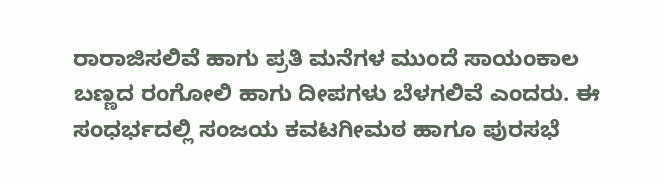ರಾರಾಜಿಸಲಿವೆ ಹಾಗು ಪ್ರತಿ ಮನೆಗಳ ಮುಂದೆ ಸಾಯಂಕಾಲ ಬಣ್ಣದ ರಂಗೋಲಿ ಹಾಗು ದೀಪಗಳು ಬೆಳಗಲಿವೆ ಎಂದರು. ಈ ಸಂಧರ್ಭದಲ್ಲಿ ಸಂಜಯ ಕವಟಗೀಮಠ ಹಾಗೂ ಪುರಸಭೆ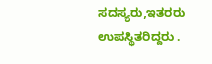ಸದಸ್ಯರು,ಇತರರು ಉಪಸ್ಥಿತರಿದ್ದರು .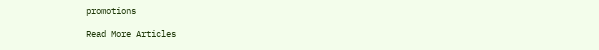promotions

Read More Articles